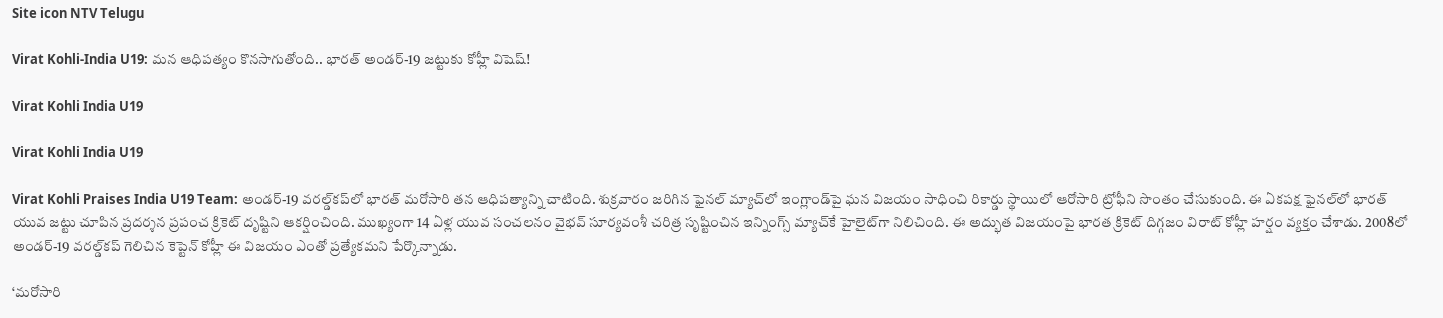Site icon NTV Telugu

Virat Kohli-India U19: మన ఆధిపత్యం కొనసాగుతోంది.. భారత్ అండర్‌-19 జట్టుకు కోహ్లీ విషెష్!

Virat Kohli India U19

Virat Kohli India U19

Virat Kohli Praises India U19 Team: అండర్‌-19 వరల్డ్‌కప్‌లో భారత్ మరోసారి తన ఆధిపత్యాన్ని చాటింది. శుక్రవారం జరిగిన ఫైనల్ మ్యాచ్‌లో ఇంగ్లాండ్‌పై ఘన విజయం సాధించి రికార్డు స్థాయిలో ఆరోసారి ట్రోఫీని సొంతం చేసుకుంది. ఈ ఏకపక్ష ఫైనల్‌లో భారత్ యువ జట్టు చూపిన ప్రదర్శన ప్రపంచ క్రికెట్ దృష్టిని ఆకర్షించింది. ముఖ్యంగా 14 ఏళ్ల యువ సంచలనం వైభవ్ సూర్యవంశీ చరిత్ర సృష్టించిన ఇన్నింగ్స్ మ్యాచ్‌కే హైలైట్‌గా నిలిచింది. ఈ అద్భుత విజయంపై భారత క్రికెట్ దిగ్గజం విరాట్ కోహ్లీ హర్షం వ్యక్తం చేశాడు. 2008లో అండర్‌-19 వరల్డ్‌కప్ గెలిచిన కెప్టెన్‌ కోహ్లీ ఈ విజయం ఎంతో ప్రత్యేకమని పేర్కొన్నాడు.

‘మరోసారి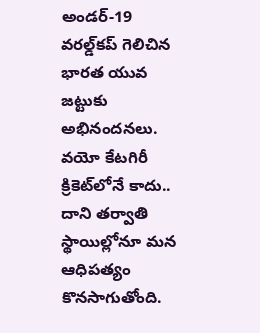అండర్‌-19 వరల్డ్‌కప్ గెలిచిన భారత యువ జట్టుకు అభినందనలు. వయో కేటగిరీ క్రికెట్‌లోనే కాదు.. దాని తర్వాతి స్థాయిల్లోనూ మన ఆధిపత్యం కొనసాగుతోంది.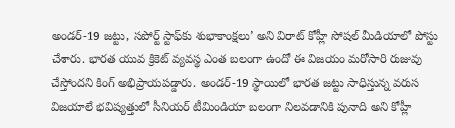అండర్‌-19 జట్టు, సపోర్ట్ స్టాఫ్‌కు శుభాకాంక్షలు’ అని విరాట్ కోహ్లీ సోషల్ మీడియాలో పోస్టు చేశారు. భారత యువ క్రికెట్ వ్యవస్థ ఎంత బలంగా ఉందో ఈ విజయం మరోసారి రుజువు చేస్తోందని కింగ్ అభిప్రాయపడ్డారు. అండర్‌-19 స్థాయిలో భారత జట్టు సాధిస్తున్న వరుస విజయాలే భవిష్యత్తులో సీనియర్ టీమిండియా బలంగా నిలవడానికి పునాది అని కోహ్లీ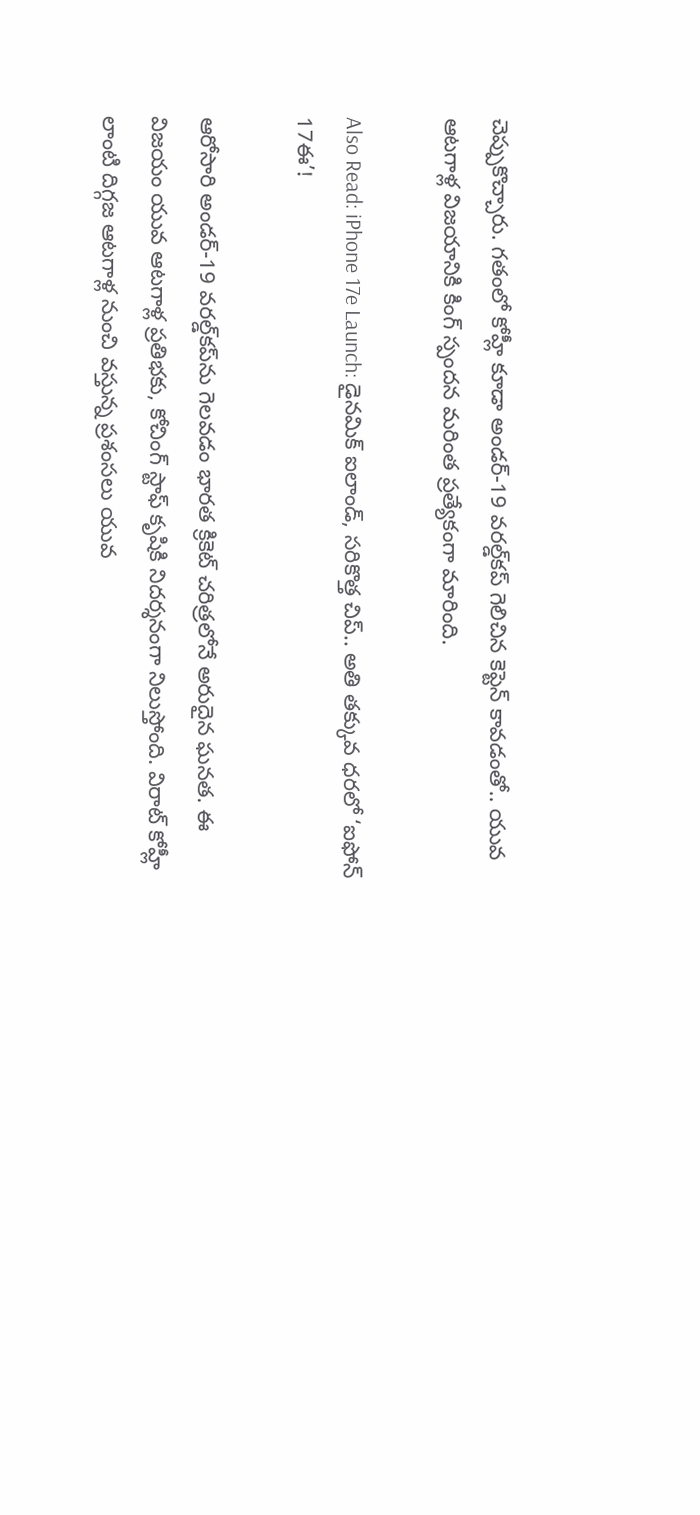చెప్పుకొచ్చారు. గతంలో కోహ్లీ కూడా అండర్‌-19 వరల్డ్‌కప్ గెలిచిన కెప్టెన్ కావడంతో.. యువ ఆటగాళ్ల విజయానికి కింగ్ స్పందన మరింత ప్రత్యేకంగా మారింది.

Also Read: iPhone 17e Launch: డైనమిక్ ఐలాండ్, సరికొత్త చిప్.. అతి తక్కువ ధరలో ‘ఐఫోన్ 17ఈ’!

ఆరోసారి అండర్‌-19 వరల్డ్‌కప్‌ను గెలవడం భారత క్రికెట్ చరిత్రలోనే అరుదైన ఘనత. ఈ విజయం యువ ఆటగాళ్ల ప్రతిభకు, కోచింగ్ స్టాఫ్ కృషికి నిదర్శనంగా నిలుస్తోంది. విరాట్ కోహ్లీ లాంటి దిగ్గజ ఆటగాళ్ల నుంచి వస్తున్న ప్రశంసలు యువ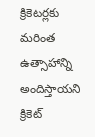క్రికెటర్లకు మరింత ఉత్సాహాన్ని అందిస్తాయని క్రికెట్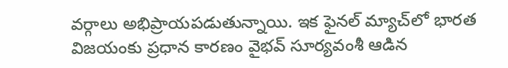వర్గాలు అభిప్రాయపడుతున్నాయి. ఇక ఫైనల్ మ్యాచ్‌లో భారత విజయంకు ప్రధాన కారణం వైభవ్ సూర్యవంశీ ఆడిన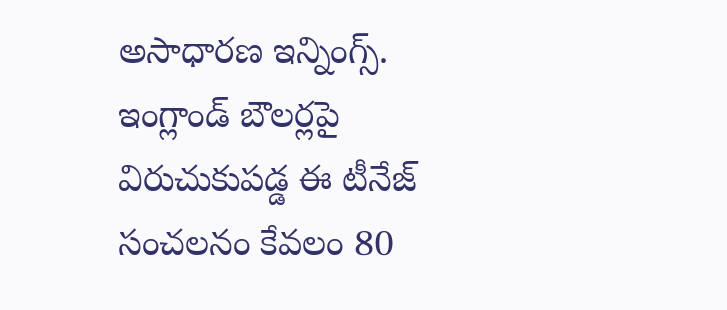అసాధారణ ఇన్నింగ్స్. ఇంగ్లాండ్ బౌలర్లపై విరుచుకుపడ్డ ఈ టీనేజ్ సంచలనం కేవలం 80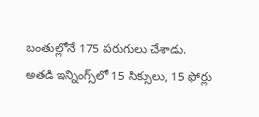బంతుల్లోనే 175 పరుగులు చేశాడు. అతడి ఇన్నింగ్స్‌లో 15 సిక్సులు, 15 ఫోర్లు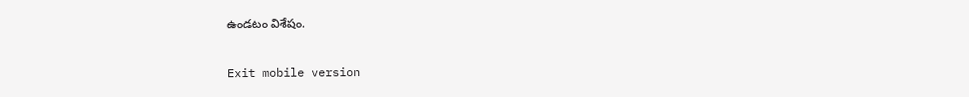ఉండటం విశేషం.

Exit mobile version